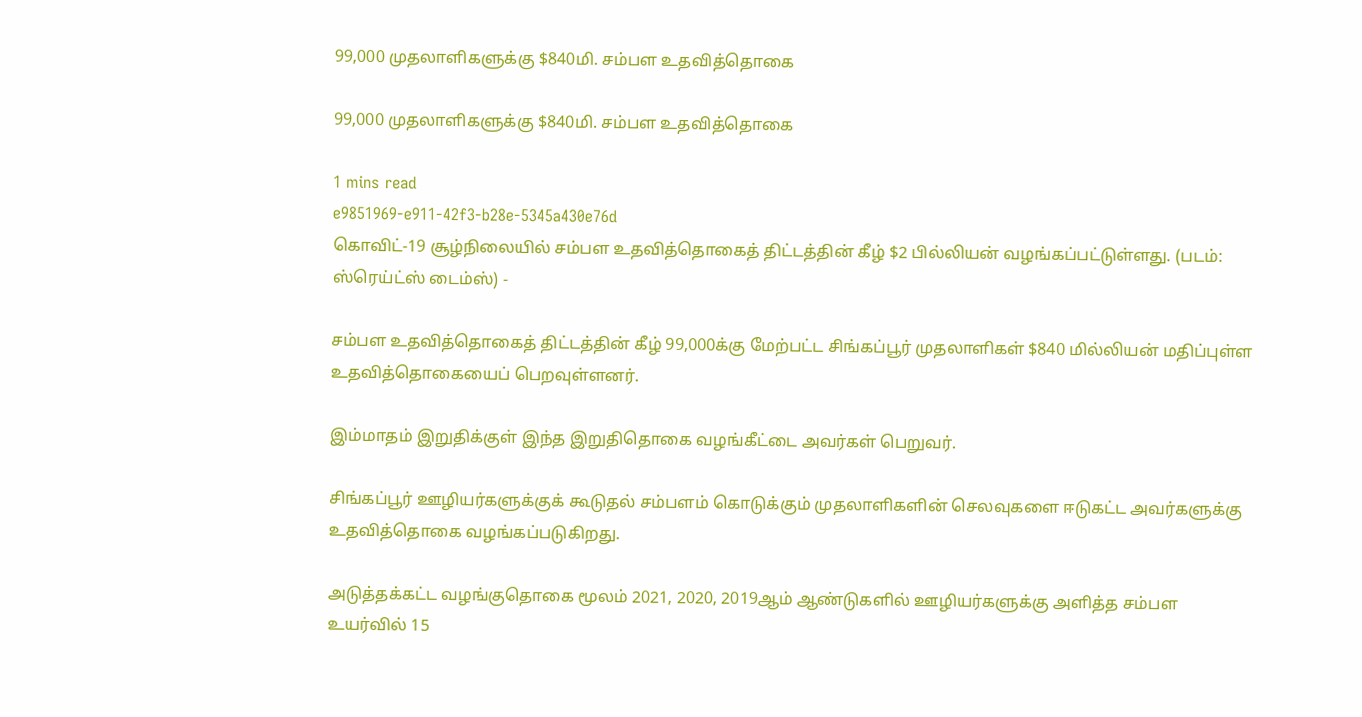99,000 முதலாளிகளுக்கு $840மி. சம்பள உதவித்தொகை

99,000 முதலாளிகளுக்கு $840மி. சம்பள உதவித்தொகை

1 mins read
e9851969-e911-42f3-b28e-5345a430e76d
கொவிட்-19 சூழ்நிலையில் சம்பள உதவித்தொகைத் திட்டத்தின் கீழ் $2 பில்லியன் வழங்கப்பட்டுள்ளது. (படம்: ஸ்ரெய்ட்ஸ் டைம்ஸ்) -

சம்பள உதவித்தொகைத் திட்டத்தின் கீழ் 99,000க்கு மேற்பட்ட சிங்கப்பூர் முதலாளிகள் $840 மில்லியன் மதிப்புள்ள உதவித்தொகையைப் பெறவுள்ளனர்.

இம்மாதம் இறுதிக்குள் இந்த இறுதிதொகை வழங்கீட்டை அவர்கள் பெறுவர்.

சிங்கப்பூர் ஊழியர்களுக்குக் கூடுதல் சம்பளம் கொடுக்கும் முதலாளிகளின் செலவுகளை ஈடுகட்ட அவர்களுக்கு உதவித்தொகை வழங்கப்படுகிறது.

அடுத்தக்கட்ட வழங்குதொகை மூலம் 2021, 2020, 2019ஆம் ஆண்டுகளில் ஊழியர்களுக்கு அளித்த சம்பள உயர்வில் 15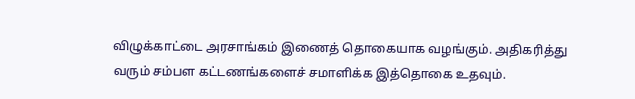விழுக்காட்டை அரசாங்கம் இணைத் தொகையாக வழங்கும். அதிகரித்து வரும் சம்பள கட்டணங்களைச் சமாளிக்க இத்தொகை உதவும்.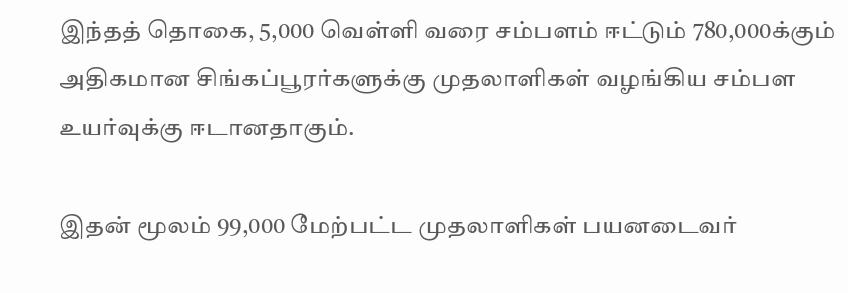இந்தத் தொகை, 5,000 வெள்ளி வரை சம்பளம் ஈட்டும் 780,000க்கும் அதிகமான சிங்கப்பூரர்களுக்கு முதலாளிகள் வழங்கிய சம்பள உயர்வுக்கு ஈடானதாகும்.

இதன் மூலம் 99,000 மேற்பட்ட முதலாளிகள் பயனடைவர்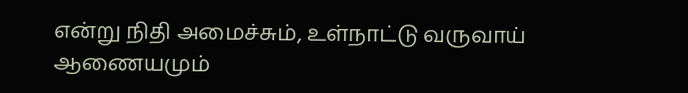என்று நிதி அமைச்சும், உள்நாட்டு வருவாய் ஆணையமும்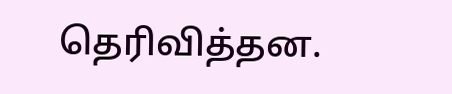தெரிவித்தன.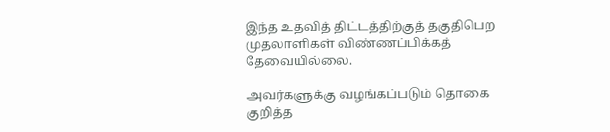இந்த உதவித் திட்டத்திற்குத் தகுதிபெற முதலாளிகள் விண்ணப்பிக்கத் தேவையில்லை.

அவர்களுக்கு வழங்கப்படும் தொகை குறித்த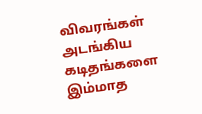விவரங்கள் அடங்கிய கடிதங்களை இம்மாத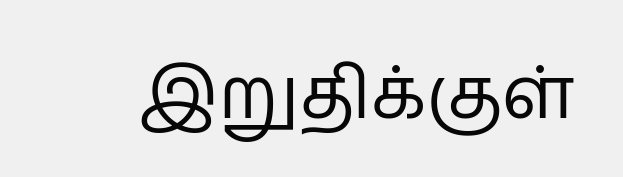இறுதிக்குள்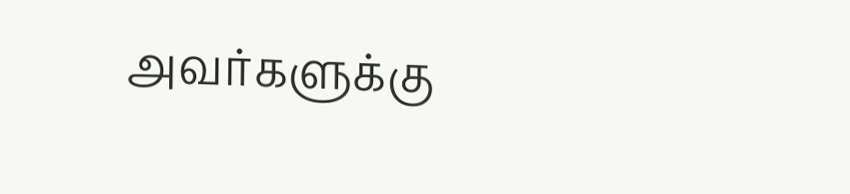அவர்களுக்கு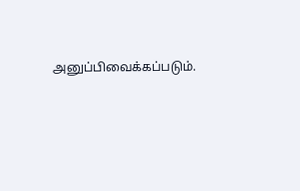அனுப்பிவைக்கப்படும்.